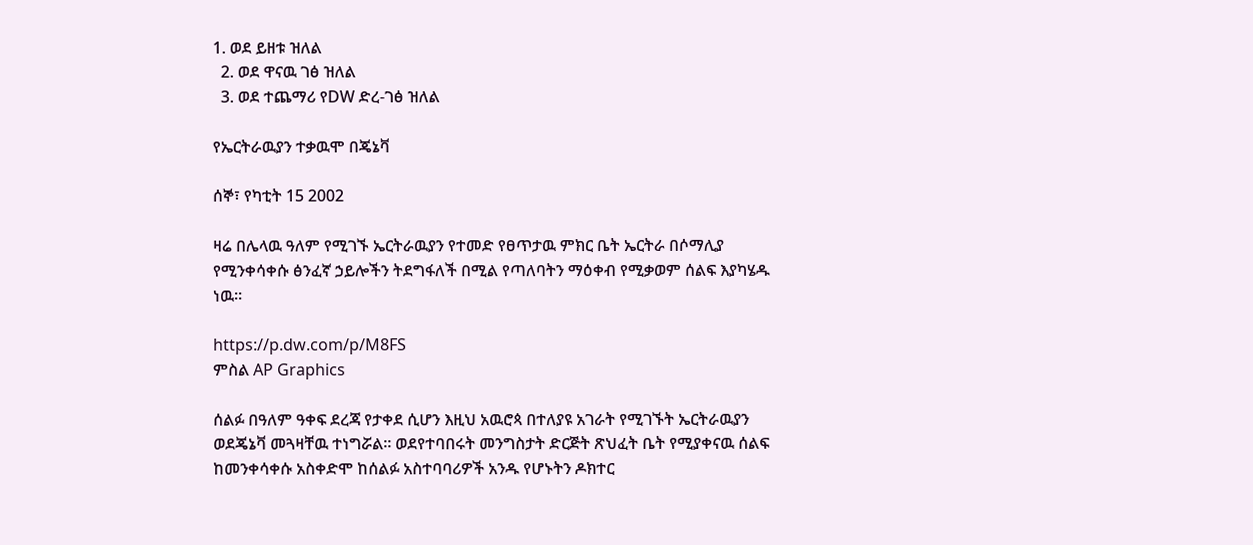1. ወደ ይዘቱ ዝለል
  2. ወደ ዋናዉ ገፅ ዝለል
  3. ወደ ተጨማሪ የDW ድረ-ገፅ ዝለል

የኤርትራዉያን ተቃዉሞ በጄኔቫ

ሰኞ፣ የካቲት 15 2002

ዛሬ በሌላዉ ዓለም የሚገኙ ኤርትራዉያን የተመድ የፀጥታዉ ምክር ቤት ኤርትራ በሶማሊያ የሚንቀሳቀሱ ፅንፈኛ ኃይሎችን ትደግፋለች በሚል የጣለባትን ማዕቀብ የሚቃወም ሰልፍ እያካሄዱ ነዉ።

https://p.dw.com/p/M8FS
ምስል AP Graphics

ሰልፉ በዓለም ዓቀፍ ደረጃ የታቀደ ሲሆን እዚህ አዉሮጳ በተለያዩ አገራት የሚገኙት ኤርትራዉያን ወደጄኔቫ መጓዛቸዉ ተነግሯል። ወደየተባበሩት መንግስታት ድርጅት ጽህፈት ቤት የሚያቀናዉ ሰልፍ ከመንቀሳቀሱ አስቀድሞ ከሰልፉ አስተባባሪዎች አንዱ የሆኑትን ዶክተር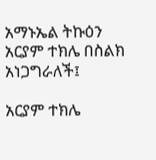አማኑኤል ትኩዕን አርያም ተክሌ በስልክ አነጋግራለች፤

አርያም ተክሌ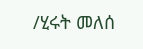/ሂሩት መለሰ